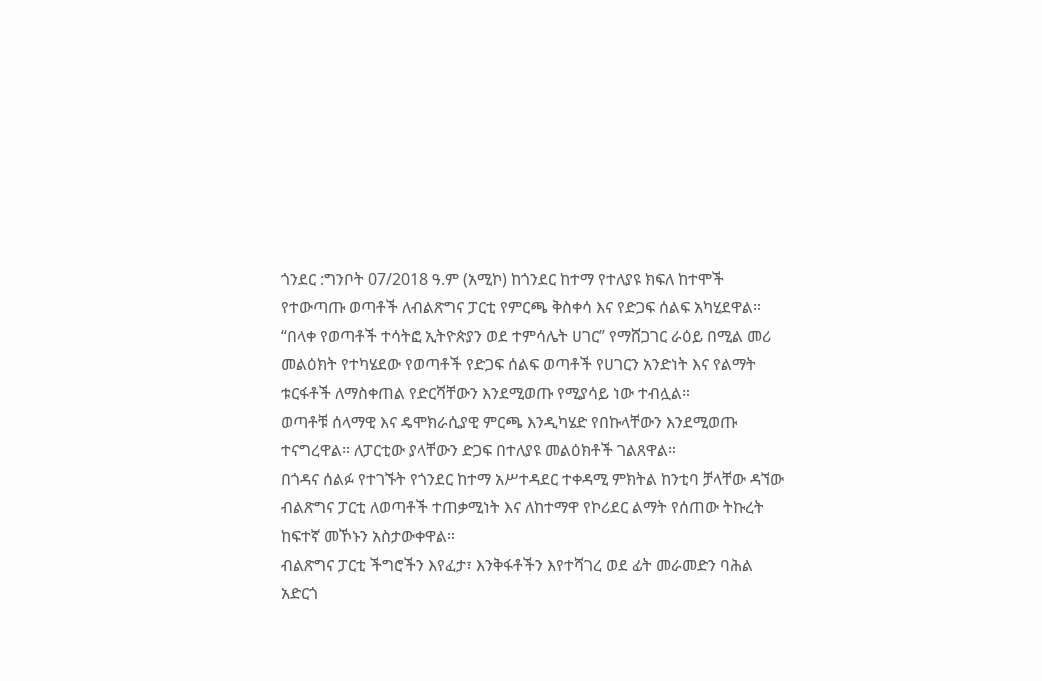ጎንደር :ግንቦት 07/2018 ዓ.ም (አሚኮ) ከጎንደር ከተማ የተለያዩ ክፍለ ከተሞች የተውጣጡ ወጣቶች ለብልጽግና ፓርቲ የምርጫ ቅስቀሳ እና የድጋፍ ሰልፍ አካሂደዋል።
“በላቀ የወጣቶች ተሳትፎ ኢትዮጵያን ወደ ተምሳሌት ሀገር” የማሸጋገር ራዕይ በሚል መሪ መልዕክት የተካሄደው የወጣቶች የድጋፍ ሰልፍ ወጣቶች የሀገርን አንድነት እና የልማት ቱርፋቶች ለማስቀጠል የድርሻቸውን እንደሚወጡ የሚያሳይ ነው ተብሏል።
ወጣቶቹ ሰላማዊ እና ዴሞክራሲያዊ ምርጫ እንዲካሄድ የበኩላቸውን እንደሚወጡ ተናግረዋል። ለፓርቲው ያላቸውን ድጋፍ በተለያዩ መልዕክቶች ገልጸዋል።
በጎዳና ሰልፉ የተገኙት የጎንደር ከተማ አሥተዳደር ተቀዳሚ ምክትል ከንቲባ ቻላቸው ዳኘው ብልጽግና ፓርቲ ለወጣቶች ተጠቃሚነት እና ለከተማዋ የኮሪደር ልማት የሰጠው ትኩረት ከፍተኛ መኾኑን አስታውቀዋል።
ብልጽግና ፓርቲ ችግሮችን እየፈታ፣ እንቅፋቶችን እየተሻገረ ወደ ፊት መራመድን ባሕል አድርጎ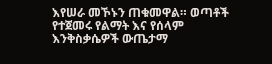እየሠራ መኾኑን ጠቁመዋል። ወጣቶች የተጀመሩ የልማት እና የሰላም እንቅስቃሴዎች ውጤታማ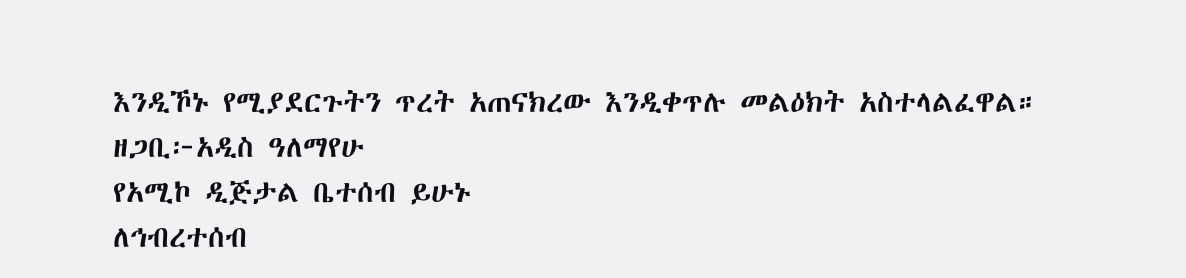እንዲኾኑ የሚያደርጉትን ጥረት አጠናክረው እንዲቀጥሉ መልዕክት አስተላልፈዋል።
ዘጋቢ፦አዲስ ዓለማየሁ
የአሚኮ ዲጅታል ቤተሰብ ይሁኑ
ለኅብረተሰብ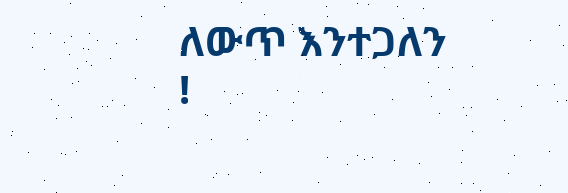ለውጥ እንተጋለን !